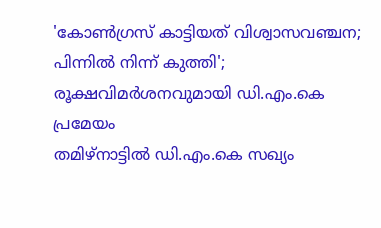'കോൺഗ്രസ് കാട്ടിയത് വിശ്വാസവഞ്ചന; പിന്നിൽ നിന്ന് കുത്തി'; രൂക്ഷവിമർശനവുമായി ഡി.എം.കെ പ്രമേയം
തമിഴ്നാട്ടിൽ ഡി.എം.കെ സഖ്യം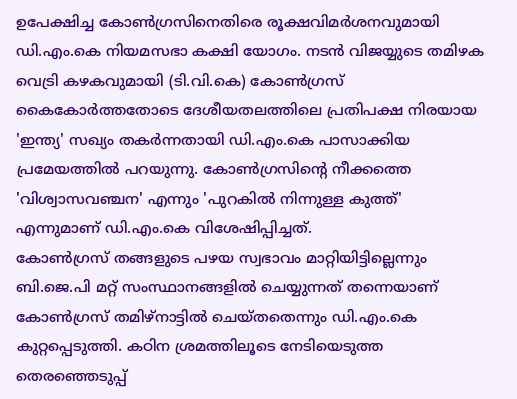ഉപേക്ഷിച്ച കോൺഗ്രസിനെതിരെ രൂക്ഷവിമർശനവുമായി ഡി.എം.കെ നിയമസഭാ കക്ഷി യോഗം. നടൻ വിജയ്യുടെ തമിഴക വെട്രി കഴകവുമായി (ടി.വി.കെ) കോൺഗ്രസ് കൈകോർത്തതോടെ ദേശീയതലത്തിലെ പ്രതിപക്ഷ നിരയായ 'ഇന്ത്യ' സഖ്യം തകർന്നതായി ഡി.എം.കെ പാസാക്കിയ പ്രമേയത്തിൽ പറയുന്നു. കോൺഗ്രസിന്റെ നീക്കത്തെ 'വിശ്വാസവഞ്ചന' എന്നും 'പുറകിൽ നിന്നുള്ള കുത്ത്' എന്നുമാണ് ഡി.എം.കെ വിശേഷിപ്പിച്ചത്.
കോൺഗ്രസ് തങ്ങളുടെ പഴയ സ്വഭാവം മാറ്റിയിട്ടില്ലെന്നും ബി.ജെ.പി മറ്റ് സംസ്ഥാനങ്ങളിൽ ചെയ്യുന്നത് തന്നെയാണ് കോൺഗ്രസ് തമിഴ്നാട്ടിൽ ചെയ്തതെന്നും ഡി.എം.കെ കുറ്റപ്പെടുത്തി. കഠിന ശ്രമത്തിലൂടെ നേടിയെടുത്ത തെരഞ്ഞെടുപ്പ്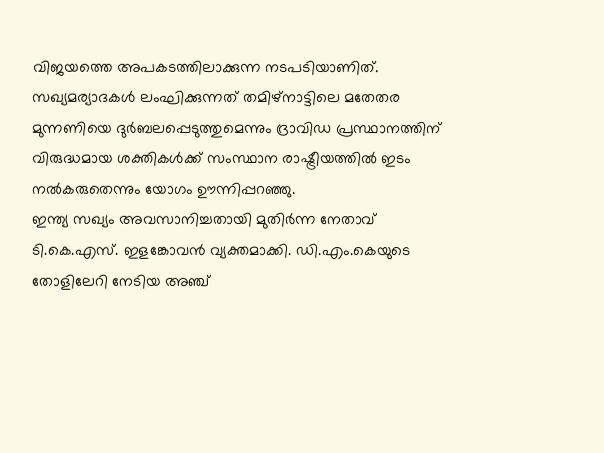വിജയത്തെ അപകടത്തിലാക്കുന്ന നടപടിയാണിത്. സഖ്യമര്യാദകൾ ലംഘിക്കുന്നത് തമിഴ്നാട്ടിലെ മതേതര മുന്നണിയെ ദുർബലപ്പെടുത്തുമെന്നും ദ്രാവിഡ പ്രസ്ഥാനത്തിന് വിരുദ്ധമായ ശക്തികൾക്ക് സംസ്ഥാന രാഷ്ട്രീയത്തിൽ ഇടം നൽകരുതെന്നും യോഗം ഊന്നിപ്പറഞ്ഞു.
ഇന്ത്യ സഖ്യം അവസാനിച്ചതായി മുതിർന്ന നേതാവ് ടി.കെ.എസ്. ഇളങ്കോവൻ വ്യക്തമാക്കി. ഡി.എം.കെയുടെ തോളിലേറി നേടിയ അഞ്ച്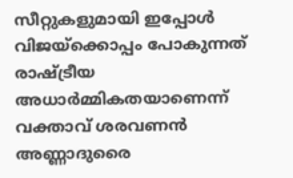സീറ്റുകളുമായി ഇപ്പോൾ വിജയ്ക്കൊപ്പം പോകുന്നത് രാഷ്ട്രീയ അധാർമ്മികതയാണെന്ന് വക്താവ് ശരവണൻ അണ്ണാദുരൈ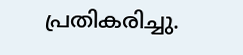പ്രതികരിച്ചു.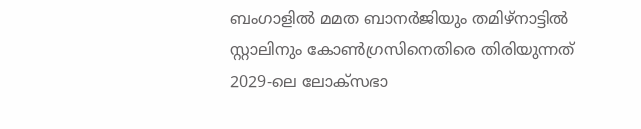ബംഗാളിൽ മമത ബാനർജിയും തമിഴ്നാട്ടിൽ സ്റ്റാലിനും കോൺഗ്രസിനെതിരെ തിരിയുന്നത് 2029-ലെ ലോക്സഭാ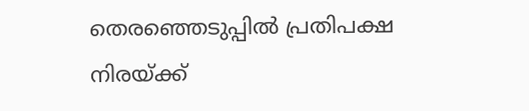തെരഞ്ഞെടുപ്പിൽ പ്രതിപക്ഷ നിരയ്ക്ക്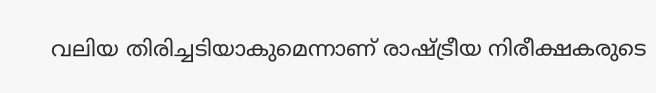വലിയ തിരിച്ചടിയാകുമെന്നാണ് രാഷ്ട്രീയ നിരീക്ഷകരുടെ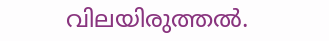വിലയിരുത്തൽ.